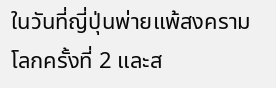ในวันที่ญี่ปุ่นพ่ายแพ้สงครามโลกครั้งที่ 2 และส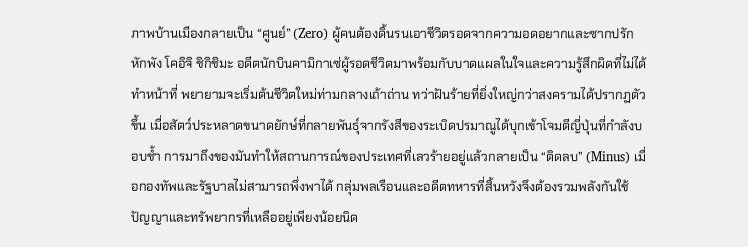ภาพบ้านเมืองกลายเป็น “ศูนย์” (Zero) ผู้คนต้องดิ้นรนเอาชีวิตรอดจากความอดอยากและซากปรักหักพัง โคอิจิ ชิกิชิมะ อดีตนักบินคามิกาเซ่ผู้รอดชีวิตมาพร้อมกับบาดแผลในใจและความรู้สึกผิดที่ไม่ได้ทำหน้าที่ พยายามจะเริ่มต้นชีวิตใหม่ท่ามกลางเถ้าถ่าน ทว่าฝันร้ายที่ยิ่งใหญ่กว่าสงครามได้ปรากฏตัวขึ้น เมื่อสัตว์ประหลาดขนาดยักษ์ที่กลายพันธุ์จากรังสีของระเบิดปรมาณูได้บุกเข้าโจมตีญี่ปุ่นที่กำลังบอบช้ำ การมาถึงของมันทำให้สถานการณ์ของประเทศที่เลวร้ายอยู่แล้วกลายเป็น “ติดลบ” (Minus) เมื่อกองทัพและรัฐบาลไม่สามารถพึ่งพาได้ กลุ่มพลเรือนและอดีตทหารที่สิ้นหวังจึงต้องรวมพลังกันใช้ปัญญาและทรัพยากรที่เหลืออยู่เพียงน้อยนิด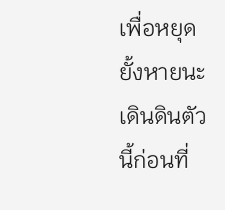เพื่อหยุดยั้งหายนะเดินดินตัวนี้ก่อนที่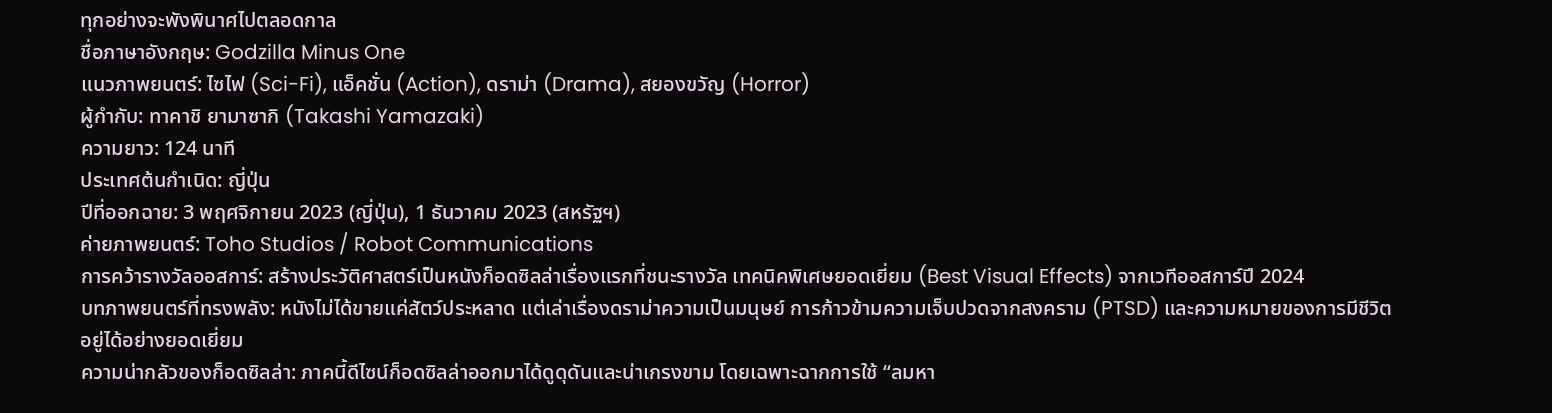ทุกอย่างจะพังพินาศไปตลอดกาล
ชื่อภาษาอังกฤษ: Godzilla Minus One
แนวภาพยนตร์: ไซไฟ (Sci-Fi), แอ็คชั่น (Action), ดราม่า (Drama), สยองขวัญ (Horror)
ผู้กำกับ: ทาคาชิ ยามาซากิ (Takashi Yamazaki)
ความยาว: 124 นาที
ประเทศต้นกำเนิด: ญี่ปุ่น
ปีที่ออกฉาย: 3 พฤศจิกายน 2023 (ญี่ปุ่น), 1 ธันวาคม 2023 (สหรัฐฯ)
ค่ายภาพยนตร์: Toho Studios / Robot Communications
การคว้ารางวัลออสการ์: สร้างประวัติศาสตร์เป็นหนังก็อดซิลล่าเรื่องแรกที่ชนะรางวัล เทคนิคพิเศษยอดเยี่ยม (Best Visual Effects) จากเวทีออสการ์ปี 2024
บทภาพยนตร์ที่ทรงพลัง: หนังไม่ได้ขายแค่สัตว์ประหลาด แต่เล่าเรื่องดราม่าความเป็นมนุษย์ การก้าวข้ามความเจ็บปวดจากสงคราม (PTSD) และความหมายของการมีชีวิตอยู่ได้อย่างยอดเยี่ยม
ความน่ากลัวของก็อดซิลล่า: ภาคนี้ดีไซน์ก็อดซิลล่าออกมาได้ดูดุดันและน่าเกรงขาม โดยเฉพาะฉากการใช้ “ลมหา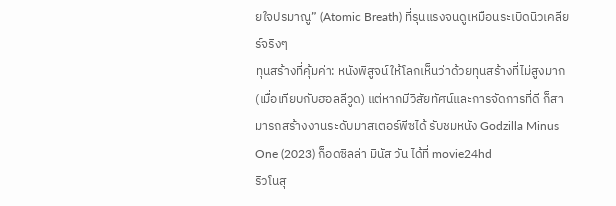ยใจปรมาณู” (Atomic Breath) ที่รุนแรงจนดูเหมือนระเบิดนิวเคลียร์จริงๆ
ทุนสร้างที่คุ้มค่า: หนังพิสูจน์ให้โลกเห็นว่าด้วยทุนสร้างที่ไม่สูงมาก (เมื่อเทียบกับฮอลลีวูด) แต่หากมีวิสัยทัศน์และการจัดการที่ดี ก็สามารถสร้างงานระดับมาสเตอร์พีซได้ รับชมหนัง Godzilla Minus One (2023) ก็อดซิลล่า มินัส วัน ได้ที่ movie24hd
ริวโนสุ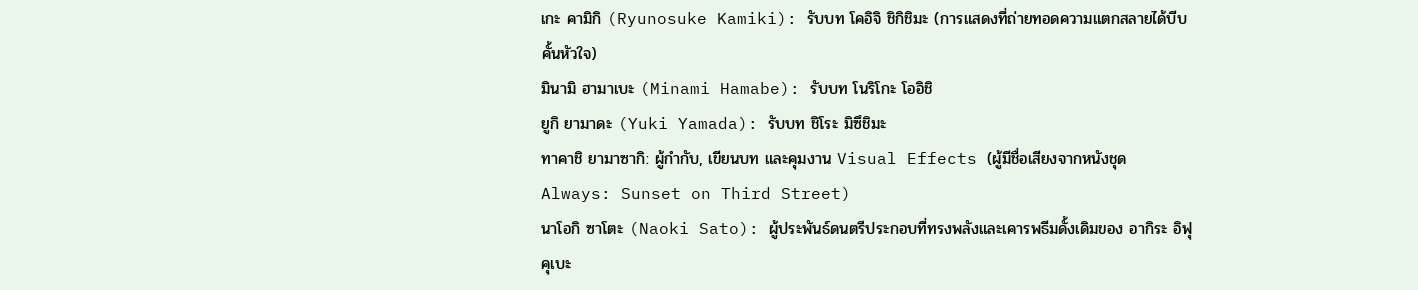เกะ คามิกิ (Ryunosuke Kamiki): รับบท โคอิจิ ชิกิชิมะ (การแสดงที่ถ่ายทอดความแตกสลายได้บีบคั้นหัวใจ)
มินามิ ฮามาเบะ (Minami Hamabe): รับบท โนริโกะ โออิชิ
ยูกิ ยามาดะ (Yuki Yamada): รับบท ชิโระ มิซึชิมะ
ทาคาชิ ยามาซากิ: ผู้กำกับ, เขียนบท และคุมงาน Visual Effects (ผู้มีชื่อเสียงจากหนังชุด Always: Sunset on Third Street)
นาโอกิ ซาโตะ (Naoki Sato): ผู้ประพันธ์ดนตรีประกอบที่ทรงพลังและเคารพธีมดั้งเดิมของ อากิระ อิฟุคุเบะ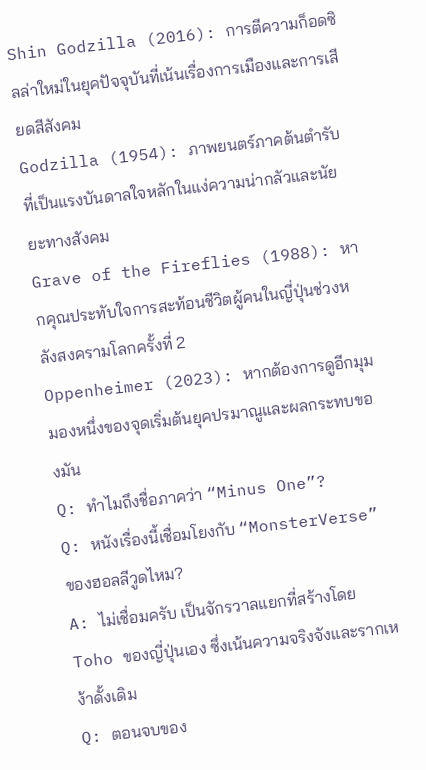Shin Godzilla (2016): การตีความก็อดซิลล่าใหม่ในยุคปัจจุบันที่เน้นเรื่องการเมืองและการเสียดสีสังคม
Godzilla (1954): ภาพยนตร์ภาคต้นตำรับที่เป็นแรงบันดาลใจหลักในแง่ความน่ากลัวและนัยยะทางสังคม
Grave of the Fireflies (1988): หากคุณประทับใจการสะท้อนชีวิตผู้คนในญี่ปุ่นช่วงหลังสงครามโลกครั้งที่ 2
Oppenheimer (2023): หากต้องการดูอีกมุมมองหนึ่งของจุดเริ่มต้นยุคปรมาณูและผลกระทบของมัน
Q: ทำไมถึงชื่อภาคว่า “Minus One”?
Q: หนังเรื่องนี้เชื่อมโยงกับ “MonsterVerse” ของฮอลลีวูดไหม?
A: ไม่เชื่อมครับ เป็นจักรวาลแยกที่สร้างโดย Toho ของญี่ปุ่นเอง ซึ่งเน้นความจริงจังและรากเหง้าดั้งเดิม
Q: ตอนจบของ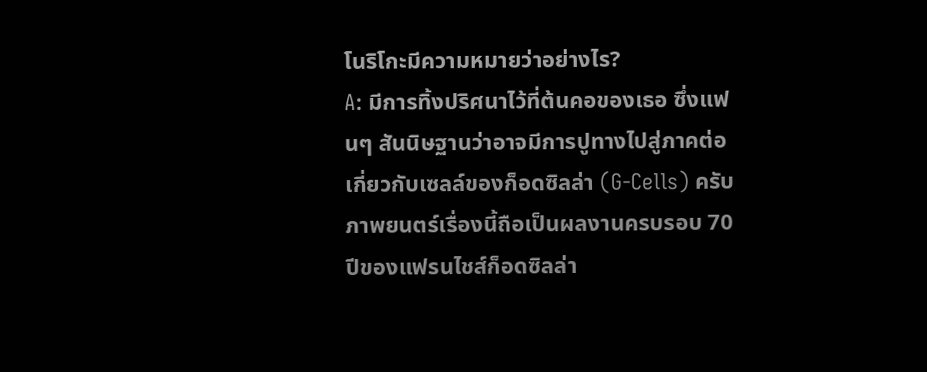โนริโกะมีความหมายว่าอย่างไร?
A: มีการทิ้งปริศนาไว้ที่ต้นคอของเธอ ซึ่งแฟนๆ สันนิษฐานว่าอาจมีการปูทางไปสู่ภาคต่อเกี่ยวกับเซลล์ของก็อดซิลล่า (G-Cells) ครับ
ภาพยนตร์เรื่องนี้ถือเป็นผลงานครบรอบ 70 ปีของแฟรนไชส์ก็อดซิลล่า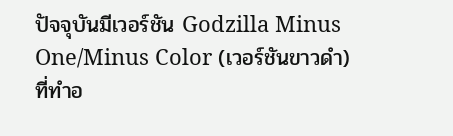ปัจจุบันมีเวอร์ชัน Godzilla Minus One/Minus Color (เวอร์ชันขาวดำ) ที่ทำอ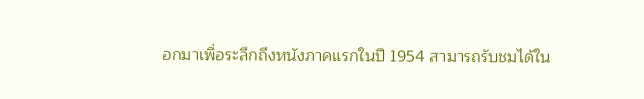อกมาเพื่อระลึกถึงหนังภาคแรกในปี 1954 สามารถรับชมได้ใน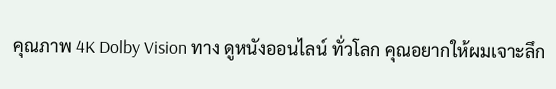คุณภาพ 4K Dolby Vision ทาง ดูหนังออนไลน์ ทั่วโลก คุณอยากให้ผมเจาะลึก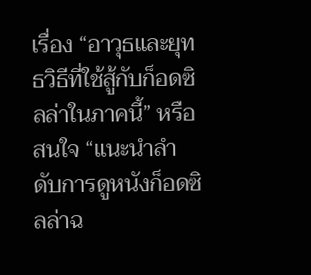เรื่อง “อาวุธและยุทธวิธีที่ใช้สู้กับก็อดซิลล่าในภาคนี้” หรือสนใจ “แนะนำลำดับการดูหนังก็อดซิลล่าฉ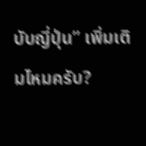บับญี่ปุ่น” เพิ่มเติมไหมครับ?